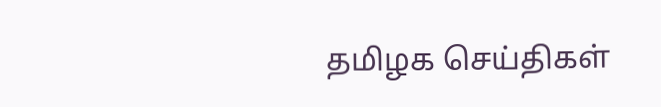தமிழக செய்திகள்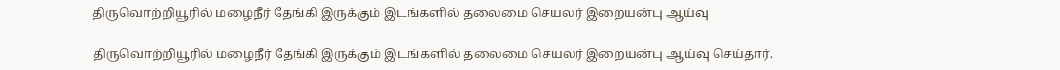திருவொற்றியூரில் மழைநீர் தேங்கி இருக்கும் இடங்களில் தலைமை செயலர் இறையன்பு ஆய்வு

திருவொற்றியூரில் மழைநீர் தேங்கி இருக்கும் இடங்களில் தலைமை செயலர் இறையன்பு ஆய்வு செய்தார்.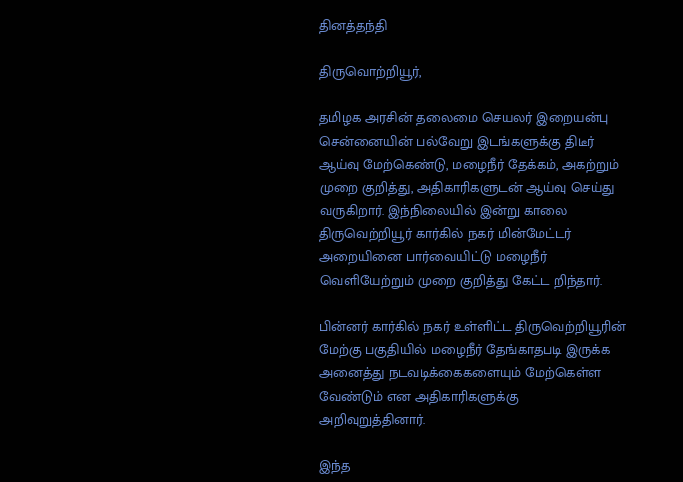தினத்தந்தி

திருவொற்றியூர்,

தமிழக அரசின் தலைமை செயலர் இறையன்பு சென்னையின் பல்வேறு இடங்களுக்கு திடீர் ஆய்வு மேற்கெண்டு, மழைநீர் தேக்கம், அகற்றும் முறை குறித்து, அதிகாரிகளுடன் ஆய்வு செய்து வருகிறார். இந்நிலையில் இன்று காலை திருவெற்றியூர் கார்கில் நகர் மின்மேட்டர் அறையினை பார்வையிட்டு மழைநீர் வெளியேற்றும் முறை குறித்து கேட்ட றிந்தார்.

பின்னர் கார்கில் நகர் உள்ளிட்ட திருவெற்றியூரின் மேற்கு பகுதியில் மழைநீர் தேங்காதபடி இருக்க அனைத்து நடவடிக்கைகளையும் மேற்கெள்ள வேண்டும் என அதிகாரிகளுக்கு அறிவுறுத்தினார்.

இந்த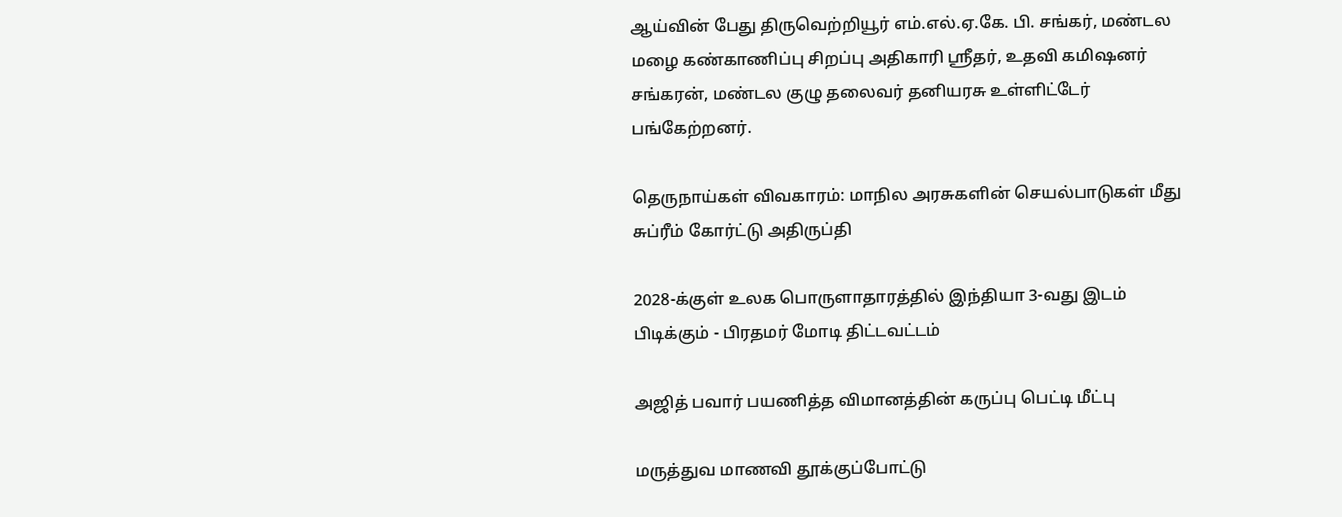ஆய்வின் பேது திருவெற்றியூர் எம்.எல்.ஏ.கே. பி. சங்கர், மண்டல மழை கண்காணிப்பு சிறப்பு அதிகாரி ஸ்ரீதர், உதவி கமிஷனர் சங்கரன், மண்டல குழு தலைவர் தனியரசு உள்ளிட்டேர் பங்கேற்றனர்.

தெருநாய்கள் விவகாரம்: மாநில அரசுகளின் செயல்பாடுகள் மீது சுப்ரீம் கோர்ட்டு அதிருப்தி

2028-க்குள் உலக பொருளாதாரத்தில் இந்தியா 3-வது இடம் பிடிக்கும் - பிரதமர் மோடி திட்டவட்டம்

அஜித் பவார் பயணித்த விமானத்தின் கருப்பு பெட்டி மீட்பு

மருத்துவ மாணவி தூக்குப்போட்டு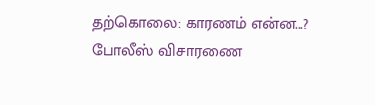தற்கொலை: காரணம் என்ன...? போலீஸ் விசாரணை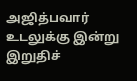அஜித்பவார் உடலுக்கு இன்று இறுதிச்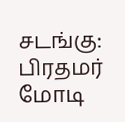சடங்கு: பிரதமர் மோடி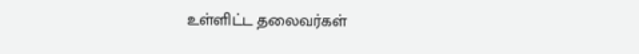உள்ளிட்ட தலைவர்கள்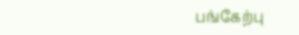பங்கேற்பு